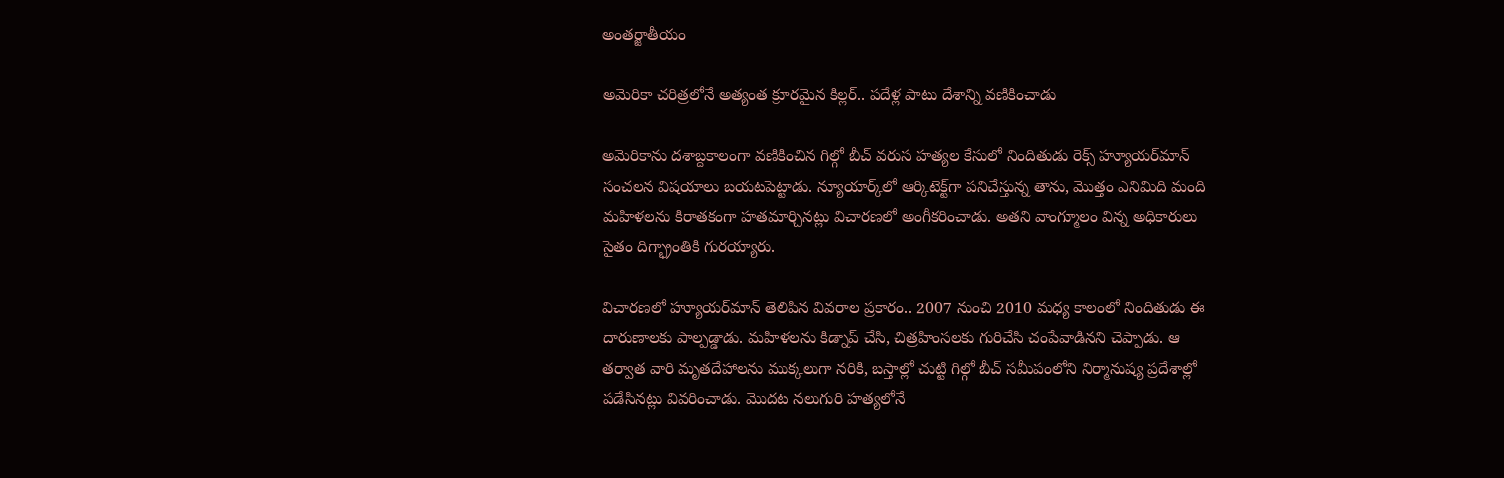అంతర్జాతీయం

అమెరికా చరిత్రలోనే అత్యంత క్రూరమైన కిల్లర్‌.. పదేళ్ల పాటు దేశాన్ని వణికించాడు

అమెరికాను దశాబ్దకాలంగా వణికించిన గిల్గో బీచ్ వరుస హత్యల కేసులో నిందితుడు రెక్స్ హ్యూయర్‌మాన్ సంచలన విషయాలు బయటపెట్టాడు. న్యూయార్క్‌లో ఆర్కిటెక్ట్‌గా పనిచేస్తున్న తాను, మొత్తం ఎనిమిది మంది మహిళలను కిరాతకంగా హతమార్చినట్లు విచారణలో అంగీకరించాడు. అతని వాంగ్మూలం విన్న అధికారులు సైతం దిగ్భ్రాంతికి గురయ్యారు.

విచారణలో హ్యూయర్‌మాన్ తెలిపిన వివరాల ప్రకారం.. 2007 నుంచి 2010 మధ్య కాలంలో నిందితుడు ఈ దారుణాలకు పాల్పడ్డాడు. మహిళలను కిడ్నాప్ చేసి, చిత్రహింసలకు గురిచేసి చంపేవాడినని చెప్పాడు. ఆ తర్వాత వారి మృతదేహాలను ముక్కలుగా నరికి, బస్తాల్లో చుట్టి గిల్గో బీచ్ సమీపంలోని నిర్మానుష్య ప్రదేశాల్లో పడేసినట్లు వివరించాడు. మొదట నలుగురి హత్యలోనే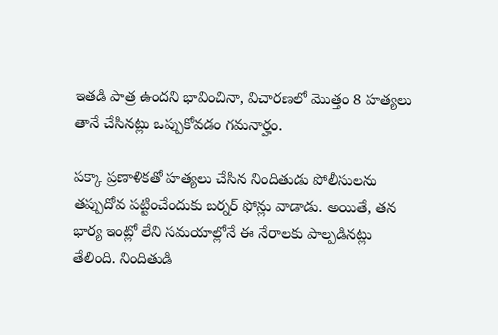ఇతడి పాత్ర ఉందని భావించినా, విచారణలో మొత్తం 8 హత్యలు తానే చేసినట్లు ఒప్పుకోవడం గమనార్హం.

పక్కా ప్రణాళికతో హత్యలు చేసిన నిందితుడు పోలీసులను తప్పుదోవ పట్టించేందుకు బర్నర్ ఫోన్లు వాడాడు. అయితే, తన భార్య ఇంట్లో లేని సమయాల్లోనే ఈ నేరాలకు పాల్పడినట్లు తేలింది. నిందితుడి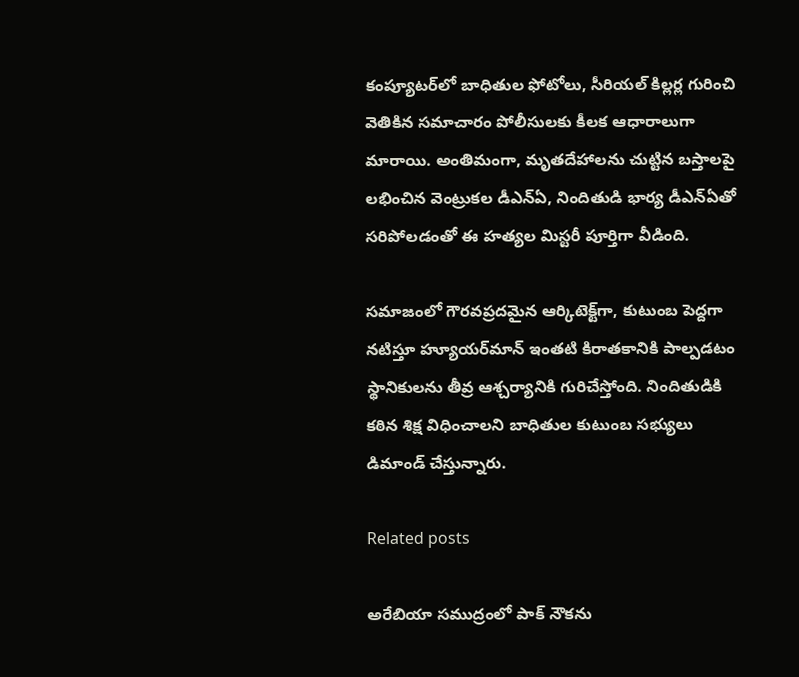కంప్యూటర్‌లో బాధితుల ఫోటోలు, సీరియల్ కిల్లర్ల గురించి వెతికిన సమాచారం పోలీసులకు కీలక ఆధారాలుగా మారాయి. అంతిమంగా, మృతదేహాలను చుట్టిన బస్తాలపై లభించిన వెంట్రుకల డీఎన్‌ఏ, నిందితుడి భార్య డీఎన్‌ఏతో సరిపోలడంతో ఈ హత్యల మిస్టరీ పూర్తిగా వీడింది.

సమాజంలో గౌరవప్రదమైన ఆర్కిటెక్ట్‌గా, కుటుంబ పెద్దగా నటిస్తూ హ్యూయర్‌మాన్ ఇంతటి కిరాతకానికి పాల్పడటం స్థానికులను తీవ్ర ఆశ్చర్యానికి గురిచేస్తోంది. నిందితుడికి కఠిన శిక్ష విధించాలని బాధితుల కుటుంబ సభ్యులు డిమాండ్ చేస్తున్నారు.

Related posts

అరేబియా సముద్రంలో పాక్ నౌకను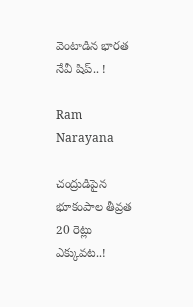వెంటాడిన భారత నేవీ షిప్.. !

Ram Narayana

చంద్రుడిపైన భూకంపాల తీవ్రత 20 రెట్లు ఎక్కువట..!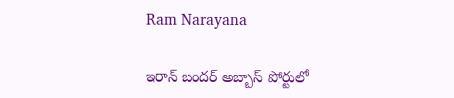Ram Narayana

ఇరాన్ బందర్ అబ్బాస్ పోర్టులో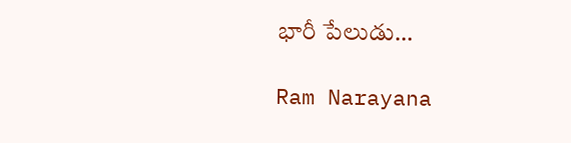భారీ పేలుడు…

Ram Narayana